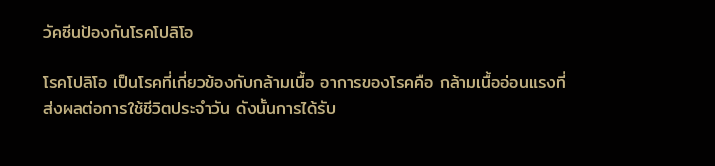วัคซีนป้องกันโรคโปลิโอ

โรคโปลิโอ เป็นโรคที่เกี่ยวข้องกับกล้ามเนื้อ อาการของโรคคือ กล้ามเนื้ออ่อนแรงที่ส่งผลต่อการใช้ชีวิตประจำวัน ดังนั้นการได้รับ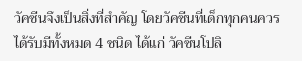วัคซีนจึงเป็นสิ่งที่สำคัญ โดยวัคซีนที่เด็กทุกคนควรได้รับมีทั้งหมด 4 ชนิด ได้แก่ วัคซีนโปลิ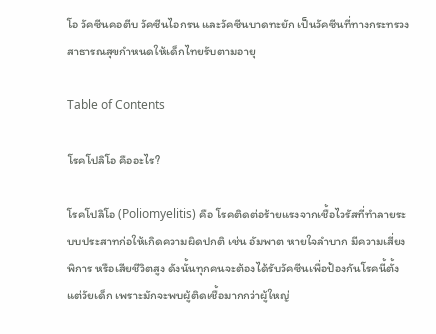โอ วัคซีนคอตีบ วัคซีนไอกรน และวัคซีนบาดทะยัก เป็นวัคซีนที่ทางกระทรวงสาธารณสุขกำหนดให้เด็กไทยรับตามอายุ

Table of Contents

โรคโปลิโอ คืออะไร?

โรคโปลิโอ (Poliomyelitis) คือ โรคติดต่อร้ายแรงจากเชื้อไวรัสที่ทำลายระบบประสาทก่อให้เกิดความผิดปกติ เช่น อัมพาต หายใจลำบาก มีความเสี่ยงพิการ หรือเสียชีวิตสูง ดังนั้นทุกคนจะต้องได้รับวัคซีนเพื่อป้องกันโรคนี้ตั้งแต่วัยเด็ก เพราะมักจะพบผู้ติดเชื้อมากกว่าผู้ใหญ่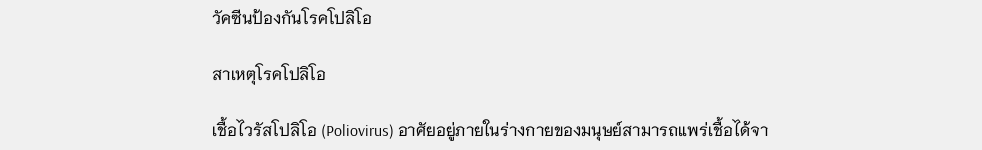วัคซีนป้องกันโรคโปลิโอ

สาเหตุโรคโปลิโอ

เชื้อไวรัสโปลิโอ (Poliovirus) อาศัยอยู่ภายในร่างกายของมนุษย์สามารถแพร่เชื้อได้จา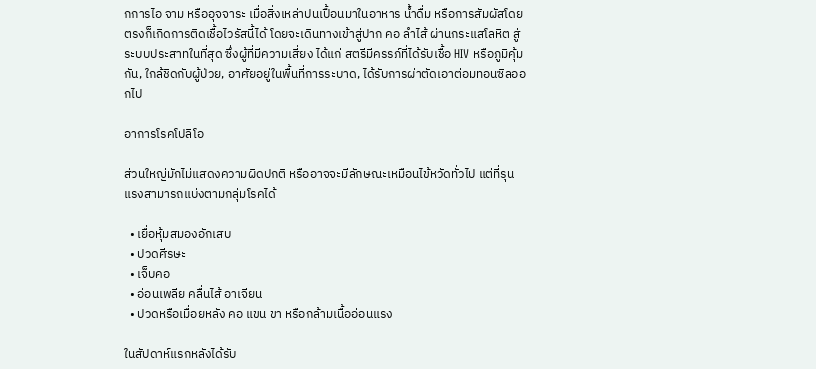กการไอ จาม หรืออุจจาระ เมื่อสิ่งเหล่าปนเปื้อนมาในอาหาร น้ำดื่ม หรือการสัมผัสโดยตรงก็เกิดการติดเชื้อไวรัสนี้ได้ โดยจะเดินทางเข้าสู่ปาก คอ ลำไส้ ผ่านกระแสโลหิต สู่ระบบประสาทในที่สุด ซึ่งผู้ที่มีความเสี่ยง ได้แก่ สตรีมีครรภ์ที่ได้รับเชื้อ HIV หรือภูมิคุ้มกัน, ใกล้ชิดกับผู้ป่วย, อาศัยอยู่ในพื้นที่การระบาด, ได้รับการผ่าตัดเอาต่อมทอนซิลออกไป

อาการโรคโปลิโอ

ส่วนใหญ่มักไม่แสดงความผิดปกติ หรืออาจจะมีลักษณะเหมือนไข้หวัดทั่วไป แต่ที่รุนแรงสามารถแบ่งตามกลุ่มโรคได้

  • เยื่อหุ้มสมองอักเสบ
  • ปวดศีรษะ
  • เจ็บคอ
  • อ่อนเพลีย คลื่นไส้ อาเจียน
  • ปวดหรือเมื่อยหลัง คอ แขน ขา หรือกล้ามเนื้ออ่อนแรง

ในสัปดาห์แรกหลังได้รับ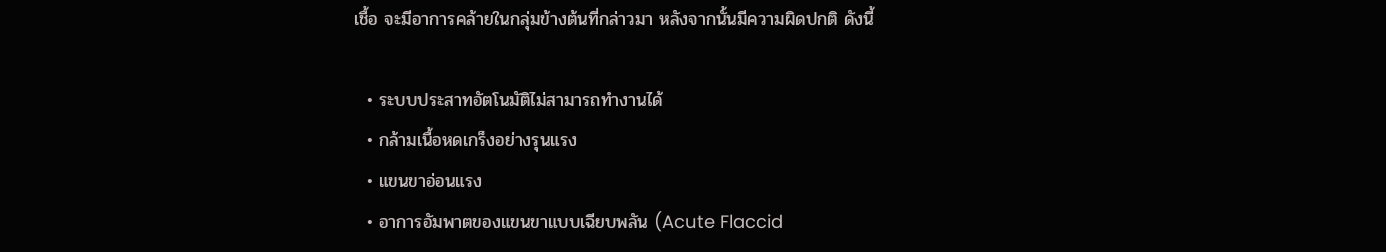เชื้อ จะมีอาการคล้ายในกลุ่มข้างต้นที่กล่าวมา หลังจากนั้นมีความผิดปกติ ดังนี้

  • ระบบประสาทอัตโนมัติไม่สามารถทำงานได้
  • กล้ามเนื้อหดเกร็งอย่างรุนแรง
  • แขนขาอ่อนแรง
  • อาการอัมพาตของแขนขาแบบเฉียบพลัน (Acute Flaccid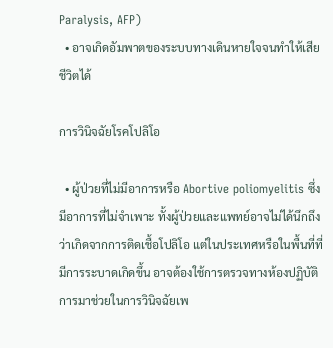Paralysis, AFP)
  • อาจเกิดอัมพาตของระบบทางเดินหายใจจนทำให้เสียชีวิตได้

การวินิจฉัยโรคโปลิโอ

  • ผู้ป่วยที่ไม่มีอาการหรือ Abortive poliomyelitis ซึ่งมีอาการที่ไม่จำเพาะ ทั้งผู้ป่วยและแพทย์อาจไม่ได้นึกถึงว่าเกิดจากการติดเชื้อโปลิโอ แต่ในประเทศหรือในพื้นที่ที่มีการระบาดเกิดขึ้น อาจต้องใช้การตรวจทางห้องปฏิบัติการมาช่วยในการวินิจฉัยเพ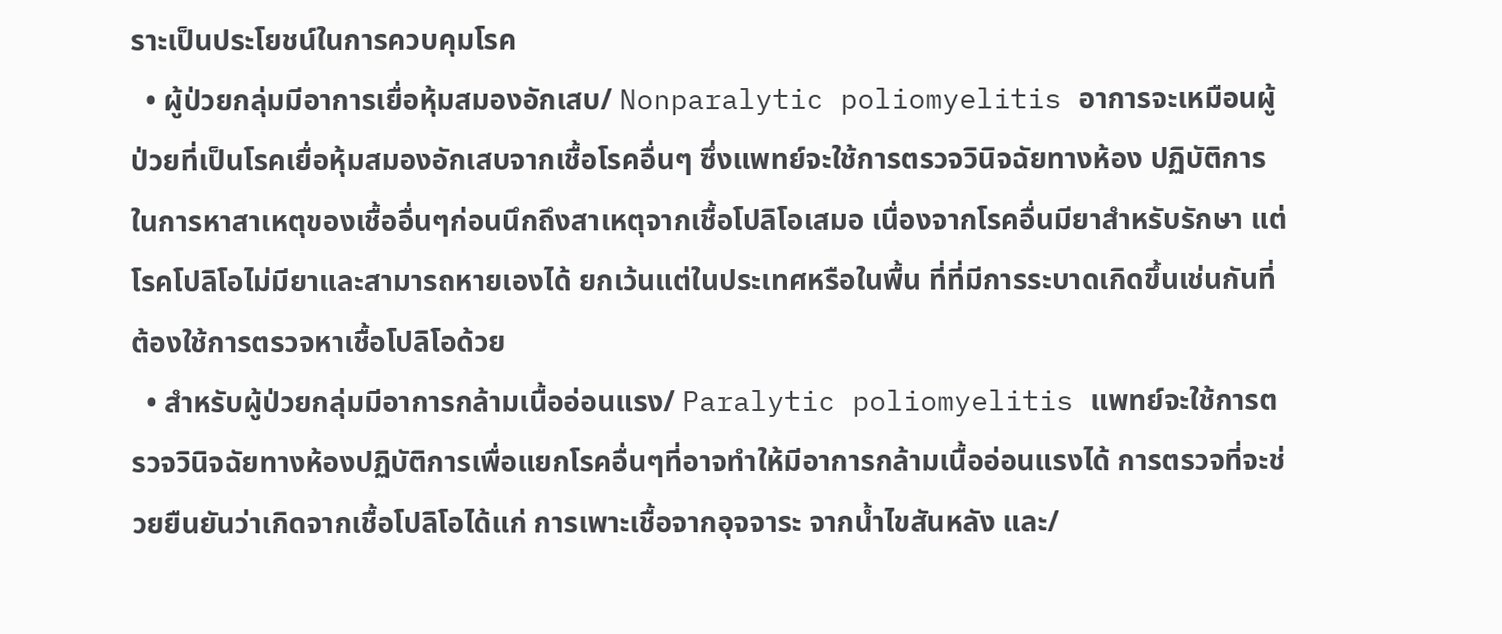ราะเป็นประโยชน์ในการควบคุมโรค
  • ผู้ป่วยกลุ่มมีอาการเยื่อหุ้มสมองอักเสบ/ Nonparalytic poliomyelitis อาการจะเหมือนผู้ ป่วยที่เป็นโรคเยื่อหุ้มสมองอักเสบจากเชื้อโรคอื่นๆ ซึ่งแพทย์จะใช้การตรวจวินิจฉัยทางห้อง ปฏิบัติการในการหาสาเหตุของเชื้ออื่นๆก่อนนึกถึงสาเหตุจากเชื้อโปลิโอเสมอ เนื่องจากโรคอื่นมียาสำหรับรักษา แต่โรคโปลิโอไม่มียาและสามารถหายเองได้ ยกเว้นแต่ในประเทศหรือในพื้น ที่ที่มีการระบาดเกิดขึ้นเช่นกันที่ต้องใช้การตรวจหาเชื้อโปลิโอด้วย
  • สำหรับผู้ป่วยกลุ่มมีอาการกล้ามเนื้ออ่อนแรง/ Paralytic poliomyelitis แพทย์จะใช้การตรวจวินิจฉัยทางห้องปฏิบัติการเพื่อแยกโรคอื่นๆที่อาจทำให้มีอาการกล้ามเนื้ออ่อนแรงได้ การตรวจที่จะช่วยยืนยันว่าเกิดจากเชื้อโปลิโอได้แก่ การเพาะเชื้อจากอุจจาระ จากน้ำไขสันหลัง และ/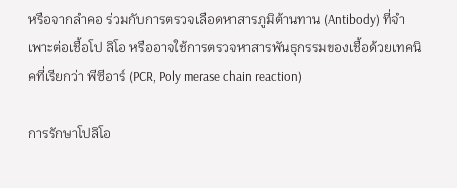หรือจากลำคอ ร่วมกับการตรวจเลือดหาสารภูมิต้านทาน (Antibody) ที่จำเพาะต่อเชื้อโป ลิโอ หรืออาจใช้การตรวจหาสารพันธุกรรมของเชื้อด้วยเทคนิคที่เรียกว่า พีซีอาร์ (PCR, Poly merase chain reaction)

การรักษาโปลิโอ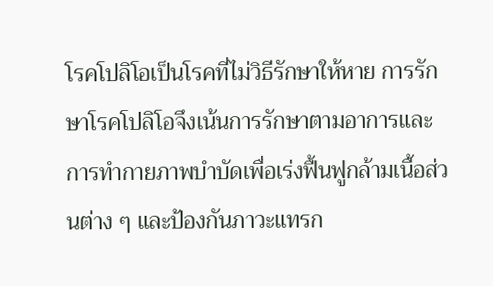โรคโปลิโอเป็นโรคที่ไม่วิธีรักษาให้หาย การรักษาโรคโปลิโอจึงเน้นการรักษาตามอาการและการทำกายภาพบำบัดเพื่อเร่งฟื้นฟูกล้ามเนื้อส่วนต่าง ๆ และป้องกันภาวะแทรก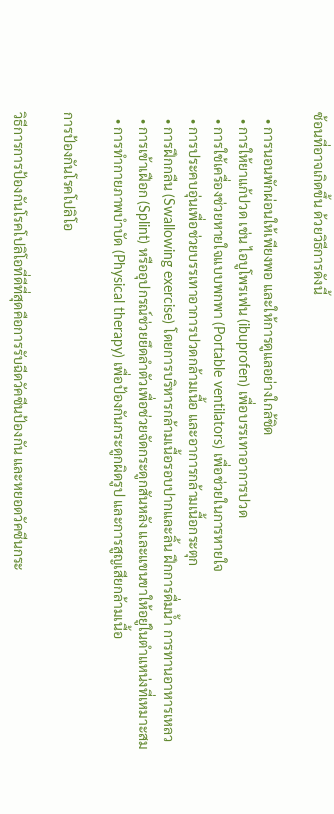ซ้อนที่อาจเกิดขึ้น ด้วยวิธีการดังนี้

  • การนอนพักผ่อนให้เพียงพอ และให้การดูแลอย่างใกล้ชิด
  • การให้ยาแก้ปวด เช่น ไอบูโพรเฟน (ibuprofen) เพื่อบรรเทาอาการปวด
  • การใช้เครื่องช่วยหายใจแบบพกพา (Portable ventilators) เพื่อช่วยในการหายใจ
  • การประคบอุ่นเพื่อช่วยบรรเทาอาการปวดกล้ามเนื้อ และอาการกล้ามเนื้อกระตุก
  • การฝึกกลืน (Swallowing exercise) โดยการบริหารกล้ามเนื้อรอบปากและลิ้น ฝึกการดื่มน้ำ การทานอาหารเหลว
  • การเข้าเฝือก (Splint) หรืออุปกรณ์ช่วยยึดลำตัวเพื่อช่วยจัดกระดูกสันหลัง และแขนขาให้อยู่ในตำแหน่งที่เหมาะสม
  • การทำกายภาพบำบัด (Physical therapy) เพื่อป้องกันกระดูกผิดรูป และการสูญเสียกล้ามเนื้อ

การป้องกันโรคโปลิโอ

วิธีการการป้องกันโรคโปลิโอที่ดีที่สุดคือการรับฉีดวัคซีนป้องกัน และหยอดวัคซีนกระ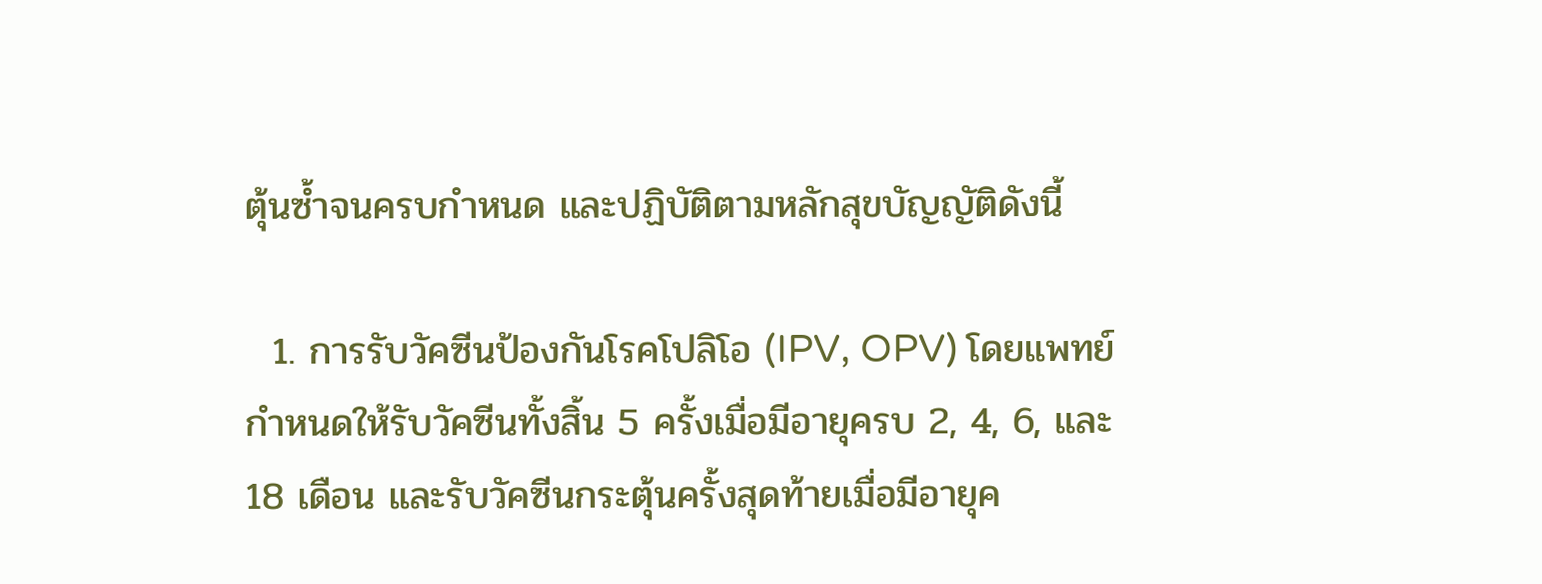ตุ้นซ้ำจนครบกำหนด และปฏิบัติตามหลักสุขบัญญัติดังนี้

  1. การรับวัคซีนป้องกันโรคโปลิโอ (IPV, OPV) โดยแพทย์กำหนดให้รับวัคซีนทั้งสิ้น 5 ครั้งเมื่อมีอายุครบ 2, 4, 6, และ 18 เดือน และรับวัคซีนกระตุ้นครั้งสุดท้ายเมื่อมีอายุค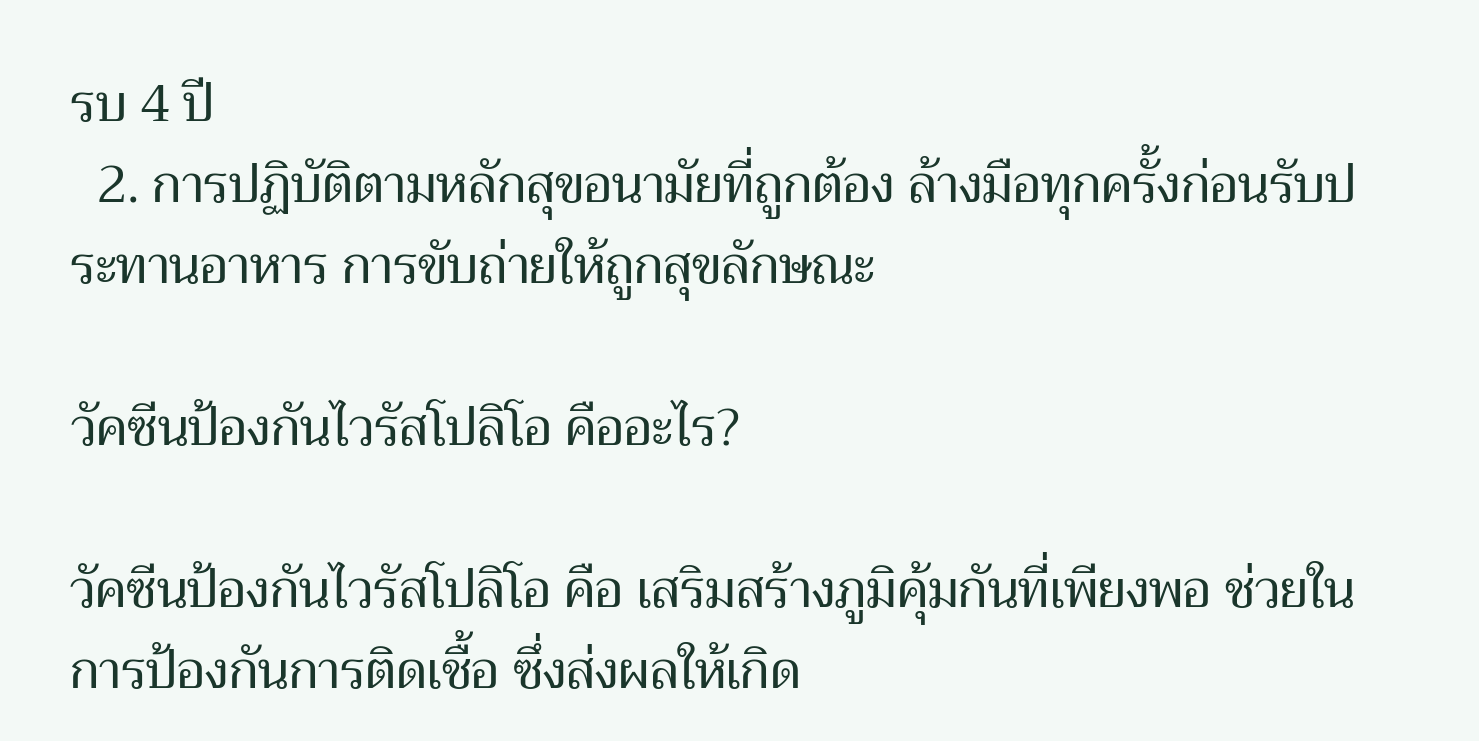รบ 4 ปี
  2. การปฏิบัติตามหลักสุขอนามัยที่ถูกต้อง ล้างมือทุกครั้งก่อนรับประทานอาหาร การขับถ่ายให้ถูกสุขลักษณะ

วัคซีนป้องกันไวรัสโปลิโอ คืออะไร?

วัคซีนป้องกันไวรัสโปลิโอ คือ เสริมสร้างภูมิคุ้มกันที่เพียงพอ ช่วยในการป้องกันการติดเชื้อ ซึ่งส่งผลให้เกิด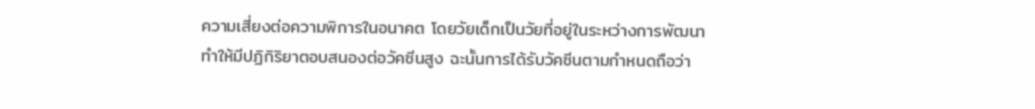ความเสี่ยงต่อความพิการในอนาคต โดยวัยเด็กเป็นวัยที่อยู่ในระหว่างการพัฒนาทำให้มีปฏิกิริยาตอบสนองต่อวัคซีนสูง ฉะนั้นการได้รับวัคซีนตามกำหนดถือว่า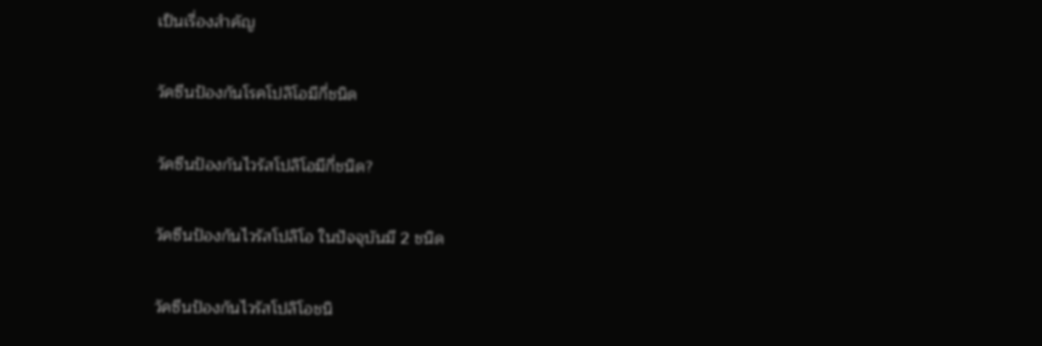เป็นเรื่องสำคัญ

วัคซีนป้องกันโรคโปลิโอมีกี่ชนิด

วัคซีนป้องกันไวรัสโปลิโอมีกี่ชนิด?

วัคซีนป้องกันไวรัสโปลิโอ ในปัจจุบันมี 2 ชนิด

วัคซีนป้องกันไวรัสโปลิโอชนิ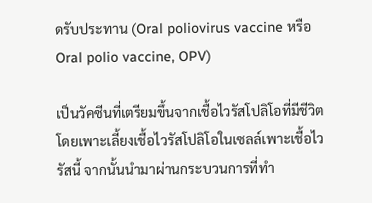ดรับประทาน (Oral poliovirus vaccine หรือ Oral polio vaccine, OPV)

เป็นวัคซีนที่เตรียมขึ้นจากเชื้อไวรัสโปลิโอที่มีชีวิต โดยเพาะเลี้ยงเชื้อไวรัสโปลิโอในเซลล์เพาะเชื้อไวรัสนี้ จากนั้นนำมาผ่านกระบวนการที่ทำ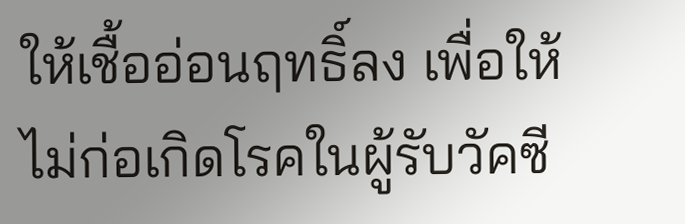ให้เชื้ออ่อนฤทธิ์ลง เพื่อให้ไม่ก่อเกิดโรคในผู้รับวัคซี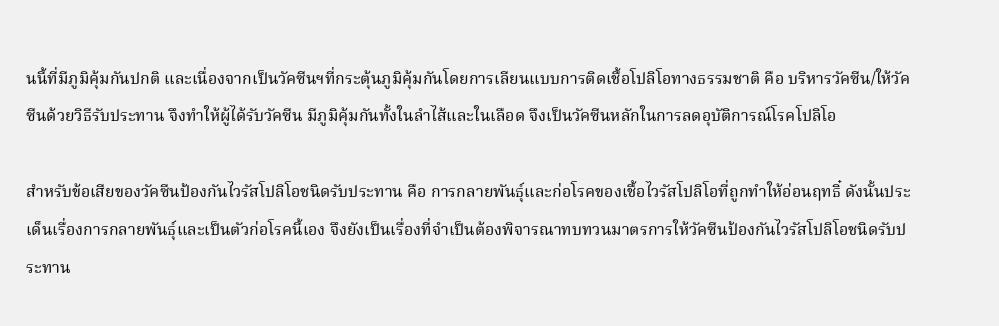นนี้ที่มีภูมิคุ้มกันปกติ และเนื่องจากเป็นวัคซีนฯที่กระตุ้นภูมิคุ้มกันโดยการเลียนแบบการติดเชื้อโปลิโอทางธรรมชาติ คือ บริหารวัคซีน/ให้วัคซีนด้วยวิธีรับประทาน จึงทำให้ผู้ได้รับวัคซีน มีภูมิคุ้มกันทั้งในลำไส้และในเลือด จึงเป็นวัคซีนหลักในการลดอุบัติการณ์โรคโปลิโอ

สำหรับข้อเสียของวัคซีนป้องกันไวรัสโปลิโอชนิดรับประทาน คือ การกลายพันธุ์และก่อโรคของเชื้อไวรัสโปลิโอที่ถูกทำให้อ่อนฤทธิ๋ ดังนั้นประเด็นเรื่องการกลายพันธุ์และเป็นตัวก่อโรคนี้เอง จึงยังเป็นเรื่องที่จำเป็นต้องพิจารณาทบทวนมาตรการให้วัคซีนป้องกันไวรัสโปลิโอชนิดรับประทาน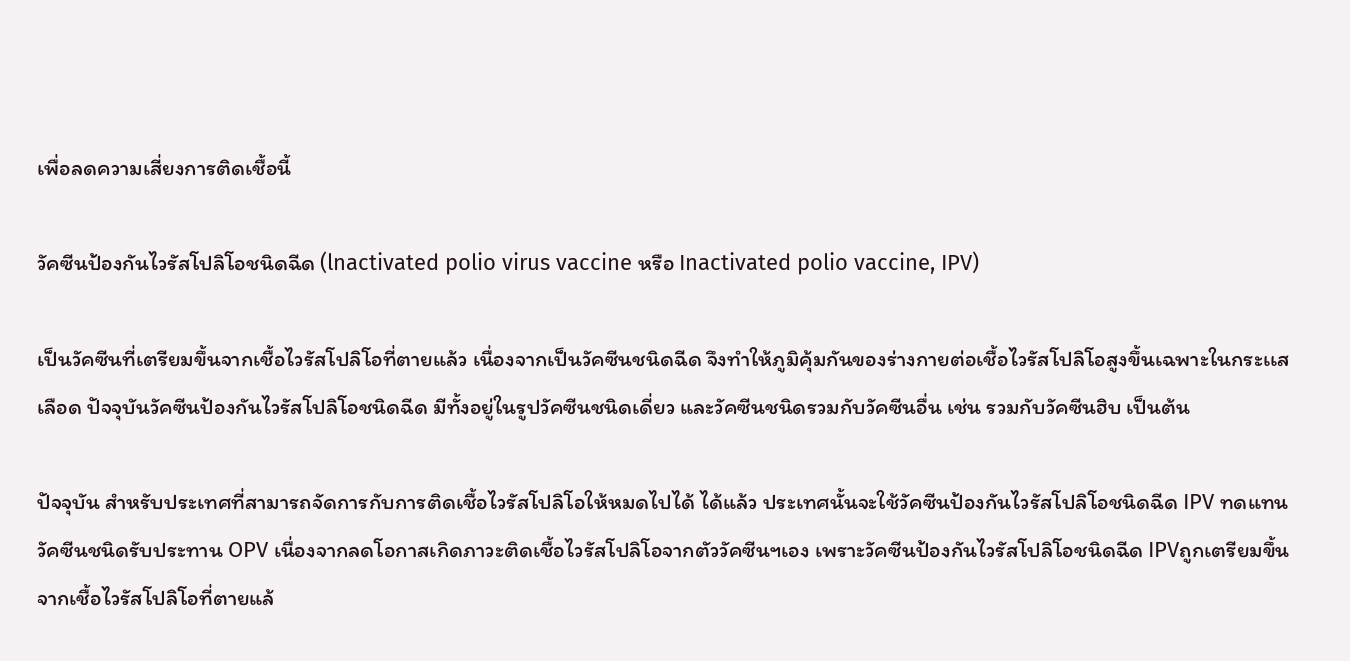เพื่อลดความเสี่ยงการติดเชื้อนี้

วัคซีนป้องกันไวรัสโปลิโอชนิดฉีด (lnactivated polio virus vaccine หรือ Inactivated polio vaccine, IPV)

เป็นวัคซีนที่เตรียมขึ้นจากเชื้อไวรัสโปลิโอที่ตายแล้ว เนื่องจากเป็นวัคซีนชนิดฉีด จึงทำให้ภูมิคุ้มกันของร่างกายต่อเชื้อไวรัสโปลิโอสูงขึ้นเฉพาะในกระเเสเลือด ปัจจุบันวัคซีนป้องกันไวรัสโปลิโอชนิดฉีด มีทั้งอยู่ในรูปวัคซีนชนิดเดี่ยว และวัคซีนชนิดรวมกับวัคซีนอื่น เช่น รวมกับวัคซีนฮิบ เป็นต้น

ปัจจุบัน สำหรับประเทศที่สามารถจัดการกับการติดเชื้อไวรัสโปลิโอให้หมดไปได้ ได้แล้ว ประเทศนั้นจะใช้วัคซีนป้องกันไวรัสโปลิโอชนิดฉีด IPV ทดแทนวัคซีนชนิดรับประทาน OPV เนื่องจากลดโอกาสเกิดภาวะติดเชื้อไวรัสโปลิโอจากตัววัคซีนฯเอง เพราะวัคซีนป้องกันไวรัสโปลิโอชนิดฉีด IPVถูกเตรียมขึ้นจากเชื้อไวรัสโปลิโอที่ตายแล้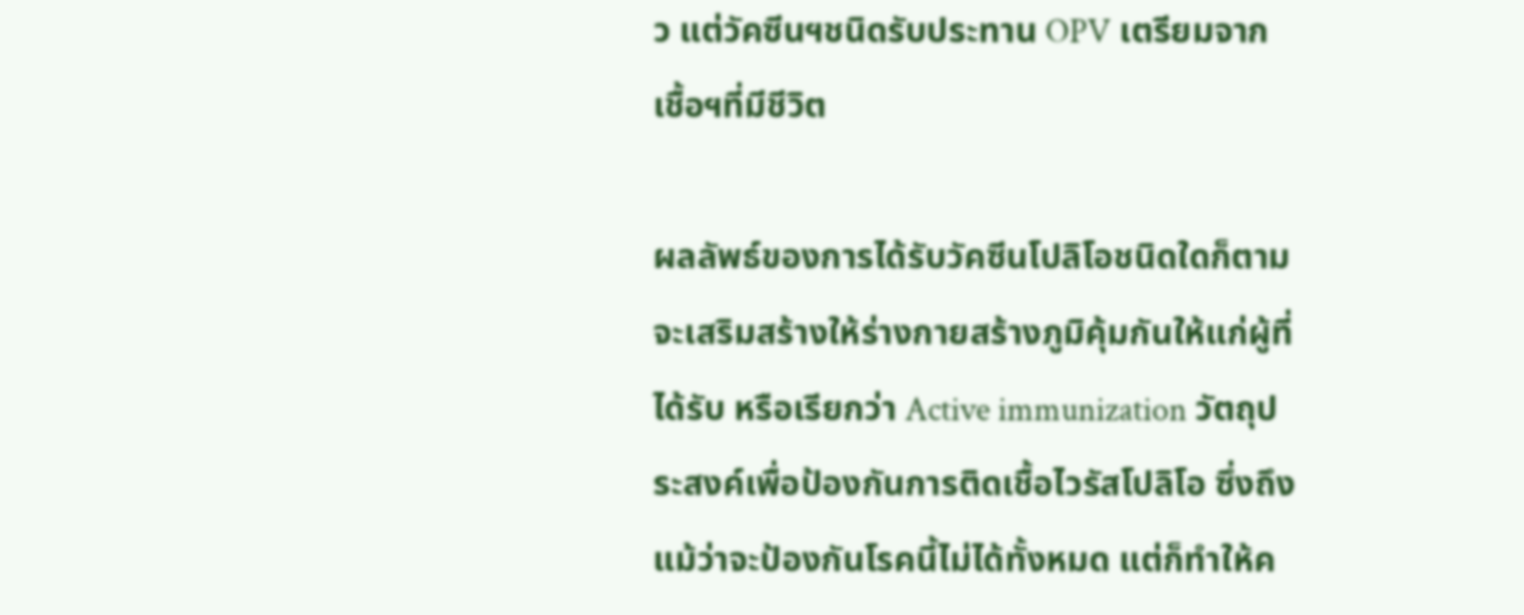ว แต่วัคซีนฯชนิดรับประทาน OPV เตรียมจากเชื้อฯที่มีชีวิต

ผลลัพธ์ของการได้รับวัคซีนโปลิโอชนิดใดก็ตาม จะเสริมสร้างให้ร่างกายสร้างภูมิคุ้มกันให้แก่ผู้ที่ได้รับ หรือเรียกว่า Active immunization วัตถุประสงค์เพื่อป้องกันการติดเชื้อไวรัสโปลิโอ ซึ่งถึงแม้ว่าจะป้องกันโรคนี้ไม่ได้ทั้งหมด แต่ก็ทำให้ค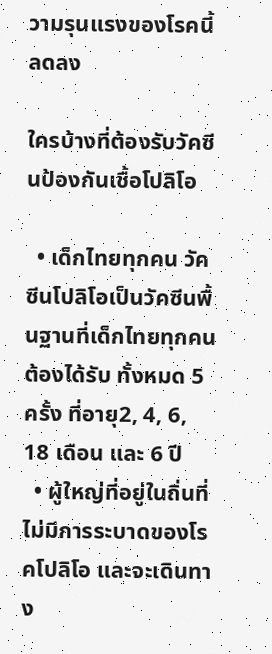วามรุนแรงของโรคนี้ลดลง

ใครบ้างที่ต้องรับวัคซีนป้องกันเชื้อโปลิโอ

  • เด็กไทยทุกคน วัคซีนโปลิโอเป็นวัคซีนพื้นฐานที่เด็กไทยทุกคนต้องได้รับ ทั้งหมด 5 ครั้ง ที่อายุ2, 4, 6, 18 เดือน และ 6 ปี
  • ผู้ใหญ่ที่อยู่ในถิ่นที่ไม่มีการระบาดของโรคโปลิโอ และจะเดินทาง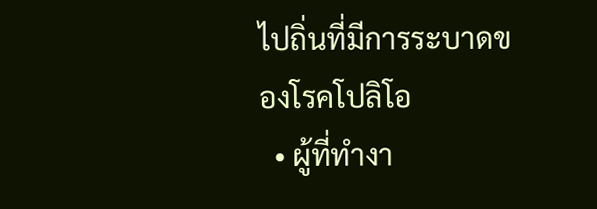ไปถิ่นที่มีการระบาดของโรคโปลิโอ
  • ผู้ที่ทำงา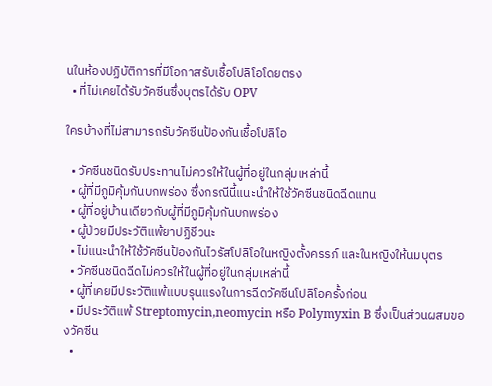นในห้องปฏิบัติการที่มีโอกาสรับเชื้อโปลิโอโดยตรง
  • ที่ไม่เคยได้รับวัคซีนซึ่งบุตรได้รับ OPV

ใครบ้างที่ไม่สามารถรับวัคซีนป้องกันเชื้อโปลิโอ

  • วัคซีนชนิดรับประทานไม่ควรให้ในผู้ที่อยู่ในกลุ่มเหล่านี้
  • ผู้ที่มีภูมิคุ้มกันบกพร่อง ซึ่งกรณีนี้แนะนำให้ใช้วัคซีนชนิดฉีดแทน
  • ผู้ที่อยู่บ้านเดียวกับผู้ที่มีภูมิคุ้มกันบกพร่อง
  • ผู้ป่วยมีประวัติแพ้ยาปฏิชีวนะ
  • ไม่แนะนำให้ใช้วัคซีนป้องกันไวรัสโปลิโอในหญิงตั้งครรภ์ และในหญิงให้นมบุตร
  • วัคซีนชนิดฉีดไม่ควรให้ในผู้ที่อยู่ในกลุ่มเหล่านี้
  • ผู้ที่เคยมีประวัติแพ้แบบรุนแรงในการฉีดวัคซีนโปลิโอครั้งก่อน
  • มีประวัติแพ้ Streptomycin,neomycin หรือ Polymyxin B ซึ่งเป็นส่วนผสมของวัคซีน
  •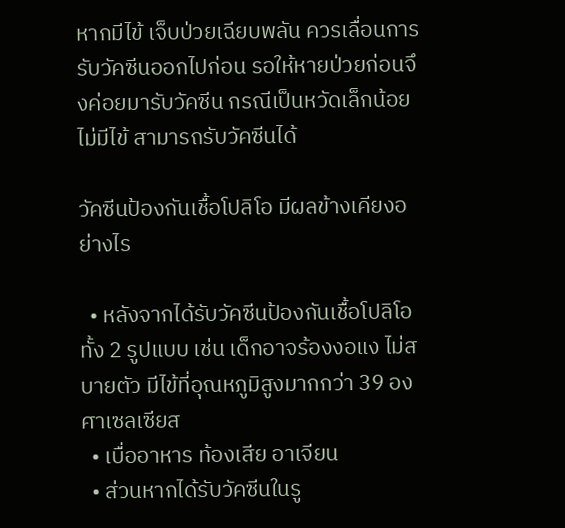หากมีไข้ เจ็บป่วยเฉียบพลัน ควรเลื่อนการรับวัคซีนออกไปก่อน รอให้หายป่วยก่อนจึงค่อยมารับวัคซีน กรณีเป็นหวัดเล็กน้อย ไม่มีไข้ สามารถรับวัคซีนได้

วัคซีนป้องกันเชื้อโปลิโอ มีผลข้างเคียงอย่างไร

  • หลังจากได้รับวัคซีนป้องกันเชื้อโปลิโอทั้ง 2 รูปแบบ เช่น เด็กอาจร้องงอแง ไม่สบายตัว มีไข้ที่อุณหภูมิสูงมากกว่า 39 องศาเซลเซียส
  • เบื่ออาหาร ท้องเสีย อาเจียน
  • ส่วนหากได้รับวัคซีนในรู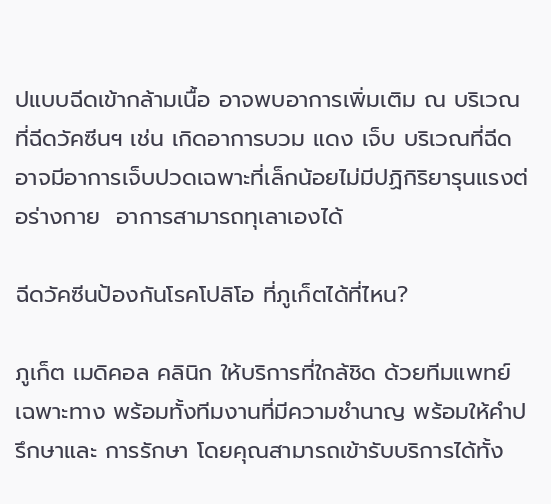ปแบบฉีดเข้ากล้ามเนื้อ อาจพบอาการเพิ่มเติม ณ บริเวณที่ฉีดวัคซีนฯ เช่น เกิดอาการบวม แดง เจ็บ บริเวณที่ฉีด อาจมีอาการเจ็บปวดเฉพาะที่เล็กน้อยไม่มีปฏิกิริยารุนแรงต่อร่างกาย  อาการสามารถทุเลาเองได้

ฉีดวัคซีนป้องกันโรคโปลิโอ ที่ภูเก็ตได้ที่ไหน?

ภูเก็ต เมดิคอล คลินิก ให้บริการที่ใกล้ชิด ด้วยทีมแพทย์เฉพาะทาง พร้อมทั้งทีมงานที่มีความชำนาญ พร้อมให้คำปรึกษาและ การรักษา โดยคุณสามารถเข้ารับบริการได้ทั้ง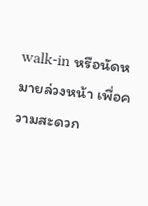walk-in หรือนัดหมายล่วงหน้า เพื่อความสะดวก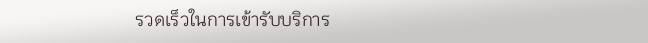รวดเร็วในการเข้ารับบริการ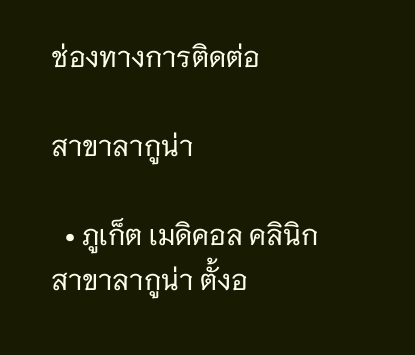ช่องทางการติดต่อ

สาขาลากูน่า

  • ภูเก็ต เมดิคอล คลินิก สาขาลากูน่า ตั้งอ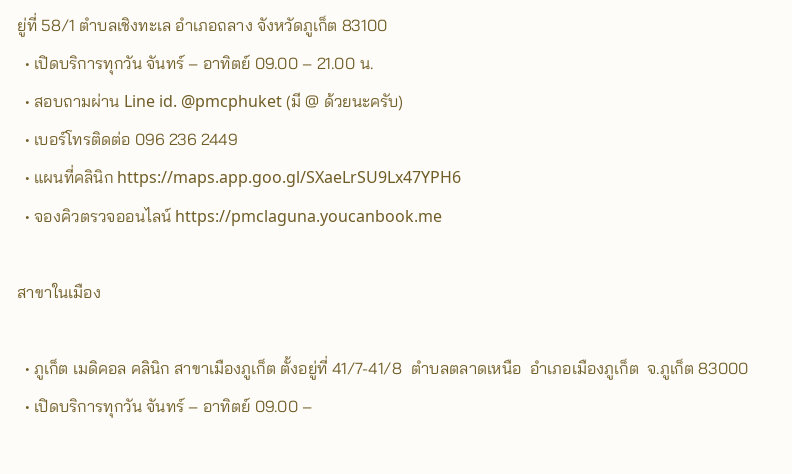ยู่ที่ 58/1 ตำบลเชิงทะเล อำเภอถลาง จังหวัดภูเก็ต 83100
  • เปิดบริการทุกวัน จันทร์ – อาทิตย์ 09.00 – 21.00 น.
  • สอบถามผ่าน Line id. @pmcphuket (มี @ ด้วยนะครับ)
  • เบอร์โทรติดต่อ 096 236 2449
  • แผนที่คลินิก https://maps.app.goo.gl/SXaeLrSU9Lx47YPH6
  • จองคิวตรวจออนไลน์ https://pmclaguna.youcanbook.me

สาขาในเมือง

  • ภูเก็ต เมดิคอล คลินิก สาขาเมืองภูเก็ต ตั้งอยู่ที่ 41/7-41/8  ตำบลตลาดเหนือ  อำเภอเมืองภูเก็ต  จ.ภูเก็ต 83000
  • เปิดบริการทุกวัน จันทร์ – อาทิตย์ 09.00 –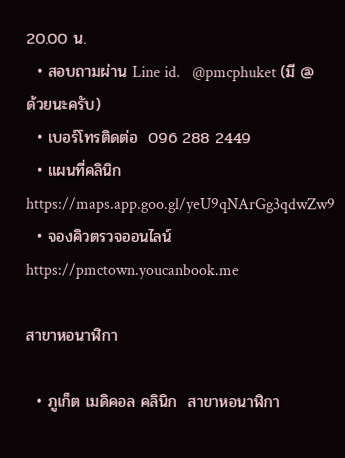20.00 น.
  • สอบถามผ่าน Line id.   @pmcphuket (มี @ ด้วยนะครับ)
  • เบอร์โทรติดต่อ  096 288 2449
  • แผนที่คลินิก   https://maps.app.goo.gl/yeU9qNArGg3qdwZw9
  • จองคิวตรวจออนไลน์    https://pmctown.youcanbook.me

สาขาหอนาฬิกา

  • ภูเก็ต เมดิคอล คลินิก  สาขาหอนาฬิกา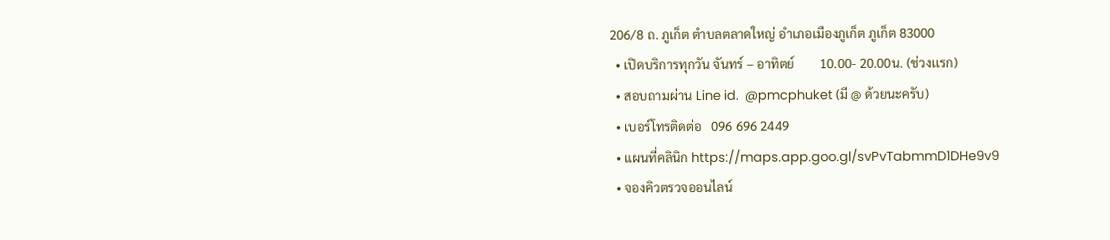206/8 ถ. ภูเก็ต ตำบลตลาดใหญ่ อำเภอเมืองภูเก็ต ภูเก็ต 83000
  • เปิดบริการทุกวัน จันทร์ – อาทิตย์        10.00- 20.00น. (ช่วงเเรก)
  • สอบถามผ่าน Line id.  @pmcphuket (มี @ ด้วยนะครับ)
  • เบอร์โทรติดต่อ   096 696 2449
  • แผนที่คลินิก https://maps.app.goo.gl/svPvTabmmD1DHe9v9
  • จองคิวตรวจออนไลน์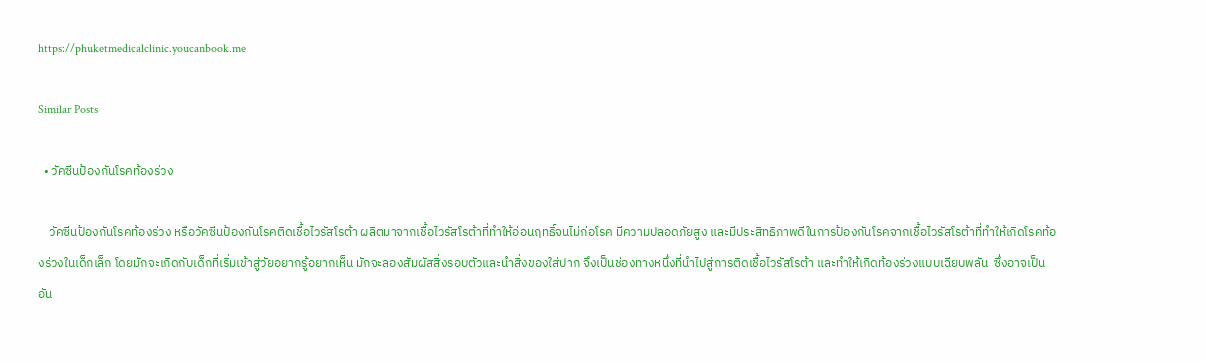https://phuketmedicalclinic.youcanbook.me

Similar Posts

  • วัคซีนป้องกันโรคท้องร่วง

    วัคซีนป้องกันโรคท้องร่วง หรือวัคซีนป้องกันโรคติดเชื้อไวรัสโรต้า ผลิตมาจากเชื้อไวรัสโรต้าที่ทำให้อ่อนฤทธิ์จนไม่ก่อโรค มีความปลอดภัยสูง และมีประสิทธิภาพดีในการป้องกันโรคจากเชื้อไวรัสโรต้าที่ทำให้เกิดโรคท้องร่วงในเด็กเล็ก โดยมักจะเกิดกับเด็กที่เริ่มเข้าสู่วัยอยากรู้อยากเห็น มักจะลองสัมผัสสิ่งรอบตัวและนำสิ่งของใส่ปาก จึงเป็นช่องทางหนึ่งที่นำไปสู่การติดเชื้อไวรัสโรต้า และทำให้เกิดท้องร่วงแบบเฉียบพลัน  ซึ่งอาจเป็นอัน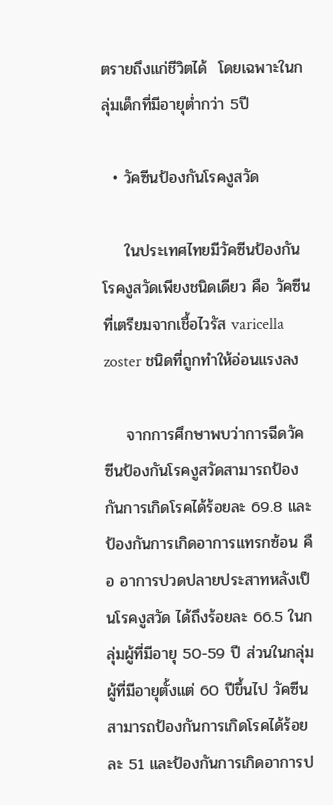ตรายถึงแก่ชีวิตได้  โดยเฉพาะในกลุ่มเด็กที่มีอายุต่ำกว่า 5ปี

  • วัคซีนป้องกันโรคงูสวัด

    ในประเทศไทยมีวัคซีนป้องกันโรคงูสวัดเพียงชนิดเดียว คือ วัคซีนที่เตรียมจากเชื้อไวรัส varicella zoster ชนิดที่ถูกทำให้อ่อนแรงลง

    จากการศึกษาพบว่าการฉีดวัคซีนป้องกันโรคงูสวัดสามารถป้องกันการเกิดโรคได้ร้อยละ 69.8 และป้องกันการเกิดอาการแทรกซ้อน คือ อาการปวดปลายประสาทหลังเป็นโรคงูสวัด ได้ถึงร้อยละ 66.5 ในกลุ่มผู้ที่มีอายุ 50-59 ปี ส่วนในกลุ่มผู้ที่มีอายุตั้งแต่ 60 ปีขึ้นไป วัคซีนสามารถป้องกันการเกิดโรคได้ร้อยละ 51 และป้องกันการเกิดอาการป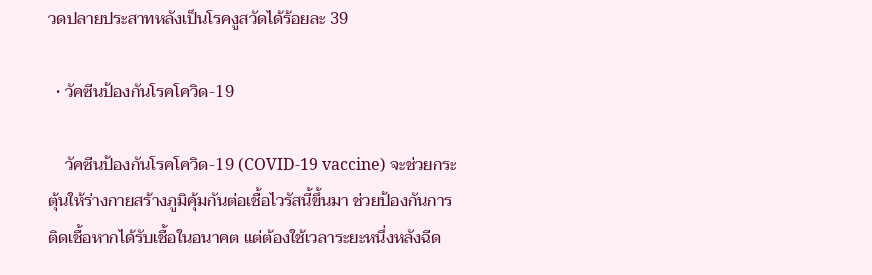วดปลายประสาทหลังเป็นโรคงูสวัดได้ร้อยละ 39

  • วัคซีนป้องกันโรคโควิด-19

    วัคซีนป้องกันโรคโควิด-19 (COVID-19 vaccine) จะช่วยกระตุ้นให้ร่างกายสร้างภูมิคุ้มกันต่อเชื้อไวรัสนี้ขึ้นมา ช่วยป้องกันการติดเชื้อหากได้รับเชื้อในอนาคต แต่ต้องใช้เวลาระยะหนึ่งหลังฉีด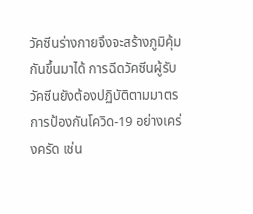วัคซีนร่างกายจึงจะสร้างภูมิคุ้มกันขึ้นมาได้ การฉีดวัคซีนผู้รับวัคซีนยังต้องปฏิบัติตามมาตรการป้องกันโควิด-19 อย่างเคร่งครัด เช่น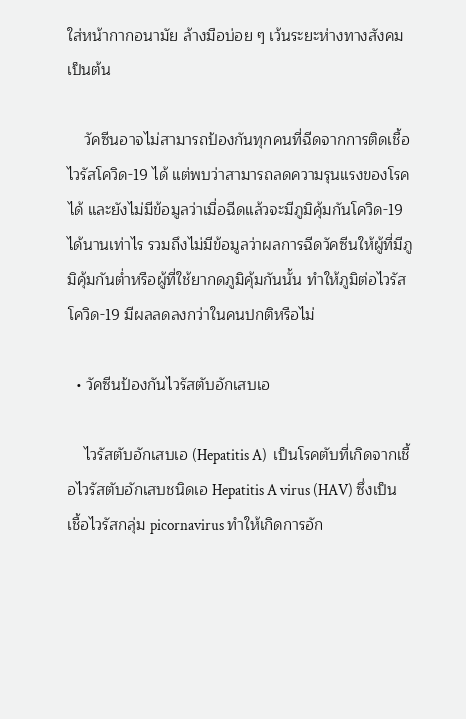ใส่หน้ากากอนามัย ล้างมือบ่อย ๆ เว้นระยะห่างทางสังคม เป็นต้น

    วัคซีนอาจไม่สามารถป้องกันทุกคนที่ฉีดจากการติดเชื้อไวรัสโควิด-19 ได้ แต่พบว่าสามารถลดความรุนแรงของโรคได้ และยังไม่มีข้อมูลว่าเมื่อฉีดแล้วจะมีภูมิคุ้มกันโควิด-19 ได้นานเท่าไร รวมถึงไม่มีข้อมูลว่าผลการฉีดวัคซีนให้ผู้ที่มีภูมิคุ้มกันต่ำหรือผู้ที่ใช้ยากดภูมิคุ้มกันนั้น ทำให้ภูมิต่อไวรัสโควิด-19 มีผลลดลงกว่าในคนปกติหรือไม่

  • วัคซีนป้องกันไวรัสตับอักเสบเอ

    ไวรัสตับอักเสบเอ (Hepatitis A)  เป็นโรคตับที่เกิดจากเชื้อไวรัสตับอักเสบชนิดเอ Hepatitis A virus (HAV) ซึ่งเป็นเชื้อไวรัสกลุ่ม picornavirus ทำให้เกิดการอัก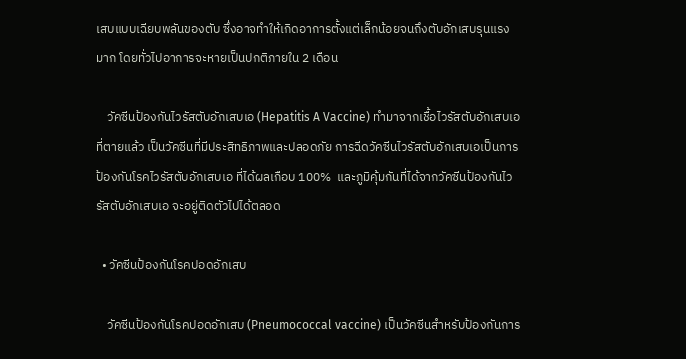เสบแบบเฉียบพลันของตับ ซึ่งอาจทำให้เกิดอาการตั้งแต่เล็กน้อยจนถึงตับอักเสบรุนแรงมาก โดยทั่วไปอาการจะหายเป็นปกติภายใน 2 เดือน

    วัคซีนป้องกันไวรัสตับอักเสบเอ (Hepatitis A Vaccine) ทำมาจากเชื้อไวรัสตับอักเสบเอ ที่ตายแล้ว เป็นวัคซีนที่มีประสิทธิภาพและปลอดภัย การฉีดวัคซีนไวรัสตับอักเสบเอเป็นการป้องกันโรคไวรัสตับอักเสบเอ ที่ได้ผลเกือบ 100%  และภูมิคุ้มกันที่ได้จากวัคซีนป้องกันไวรัสตับอักเสบเอ จะอยู่ติดตัวไปได้ตลอด

  • วัคซีนป้องกันโรคปอดอักเสบ

    วัคซีนป้องกันโรคปอดอักเสบ (Pneumococcal vaccine) เป็นวัคซีนสำหรับป้องกันการ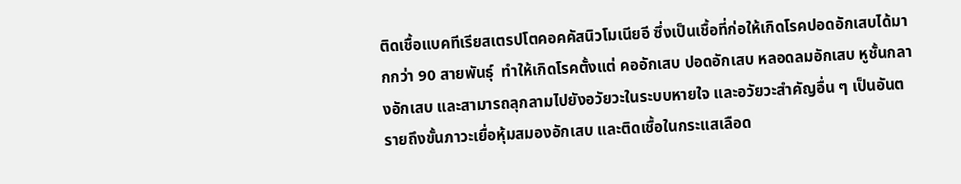ติดเชื้อแบคทีเรียสเตรปโตคอคคัสนิวโมเนียอี ซึ่งเป็นเชื้อที่ก่อให้เกิดโรคปอดอักเสบได้มากกว่า 90 สายพันธุ์  ทำให้เกิดโรคตั้งแต่ คออักเสบ ปอดอักเสบ หลอดลมอักเสบ หูชั้นกลางอักเสบ และสามารถลุกลามไปยังอวัยวะในระบบหายใจ และอวัยวะสำคัญอื่น ๆ เป็นอันตรายถึงขั้นภาวะเยื่อหุ้มสมองอักเสบ และติดเชื้อในกระแสเลือด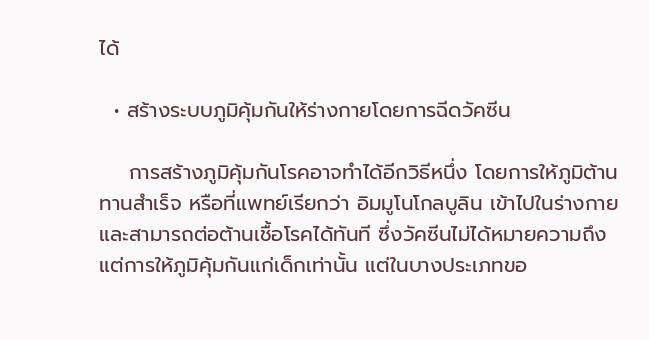ได้

  • สร้างระบบภูมิคุ้มกันให้ร่างกายโดยการฉีดวัคซีน

    การสร้างภูมิคุ้มกันโรคอาจทำได้อีกวิธีหนึ่ง โดยการให้ภูมิต้านทานสำเร็จ หรือที่แพทย์เรียกว่า อิมมูโนโกลบูลิน เข้าไปในร่างกายและสามารถต่อต้านเชื้อโรคได้ทันที ซึ่งวัคซีนไม่ได้หมายความถึงแต่การให้ภูมิคุ้มกันแก่เด็กเท่านั้น แต่ในบางประเภทขอ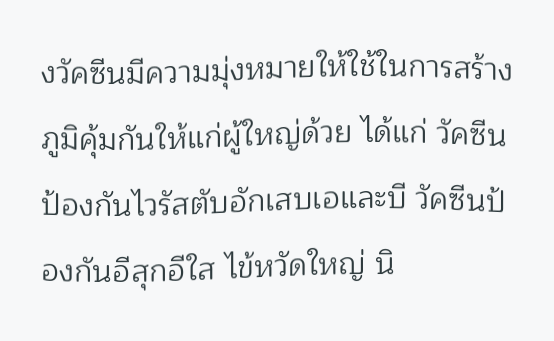งวัคซีนมีความมุ่งหมายให้ใช้ในการสร้างภูมิคุ้มกันให้แก่ผู้ใหญ่ด้วย ได้แก่ วัคซีนป้องกันไวรัสตับอักเสบเอและบี วัคซีนป้องกันอีสุกอีใส ไข้หวัดใหญ่ นิ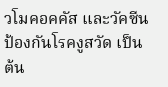วโมคอคคัส และวัคซีนป้องกันโรคงูสวัด เป็นต้น